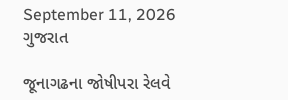September 11, 2026
ગુજરાત

જૂનાગઢના જોષીપરા રેલવે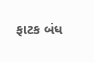ફાટક બંધ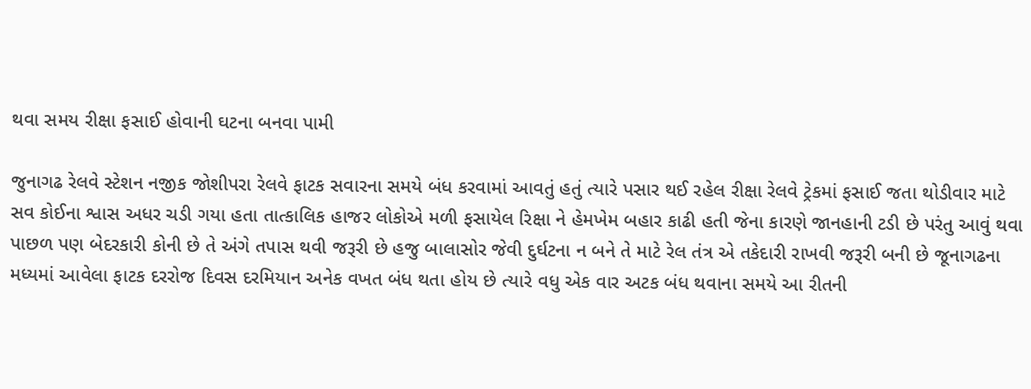થવા સમય રીક્ષા ફસાઈ હોવાની ઘટના બનવા પામી

જુનાગઢ રેલવે સ્ટેશન નજીક જોશીપરા રેલવે ફાટક સવારના સમયે બંધ કરવામાં આવતું હતું ત્યારે પસાર થઈ રહેલ રીક્ષા રેલવે ટ્રેકમાં ફસાઈ જતા થોડીવાર માટે સવ કોઈના શ્વાસ અધર ચડી ગયા હતા તાત્કાલિક હાજર લોકોએ મળી ફસાયેલ રિક્ષા ને હેમખેમ બહાર કાઢી હતી જેના કારણે જાનહાની ટડી છે પરંતુ આવું થવા પાછળ પણ બેદરકારી કોની છે તે અંગે તપાસ થવી જરૂરી છે હજુ બાલાસોર જેવી દુર્ઘટના ન બને તે માટે રેલ તંત્ર એ તકેદારી રાખવી જરૂરી બની છે જૂનાગઢના મધ્યમાં આવેલા ફાટક દરરોજ દિવસ દરમિયાન અનેક વખત બંધ થતા હોય છે ત્યારે વધુ એક વાર અટક બંધ થવાના સમયે આ રીતની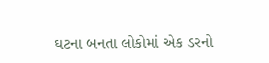ઘટના બનતા લોકોમાં એક ડરનો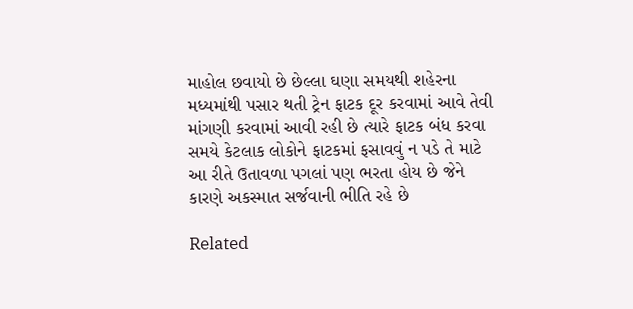માહોલ છવાયો છે છેલ્લા ઘણા સમયથી શહેરના મધ્યમાંથી પસાર થતી ટ્રેન ફાટક દૂર કરવામાં આવે તેવી માંગણી કરવામાં આવી રહી છે ત્યારે ફાટક બંધ કરવા સમયે કેટલાક લોકોને ફાટકમાં ફસાવવું ન પડે તે માટે આ રીતે ઉતાવળા પગલાં પણ ભરતા હોય છે જેને કારણે અકસ્માત સર્જવાની ભીતિ રહે છે

Related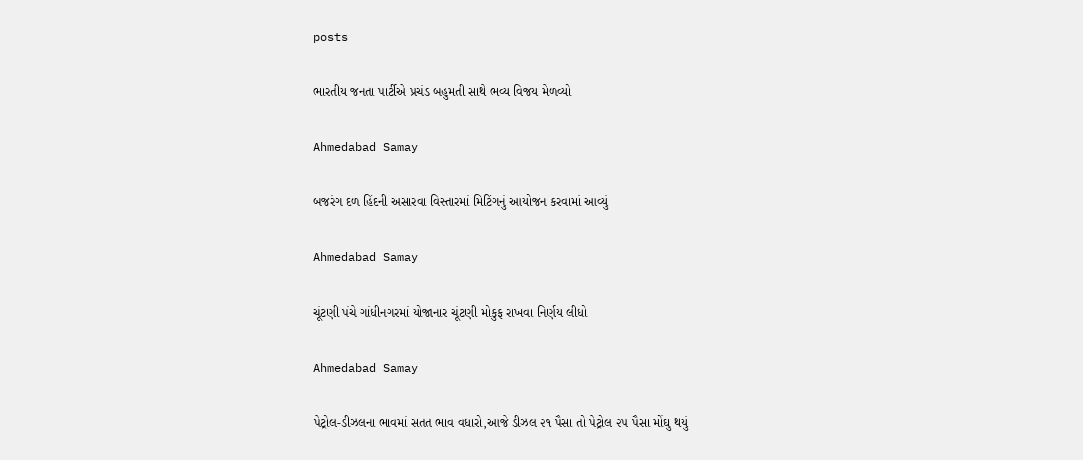posts

ભારતીય જનતા પાર્ટીએ પ્રચંડ બહુમતી સાથે ભવ્ય વિજય મેળવ્યો

Ahmedabad Samay

બજરંગ દળ હિંદની અસારવા વિસ્તારમાં મિટિંગનું આયોજન કરવામાં આવ્યું

Ahmedabad Samay

ચૂંટણી પંચે ગાંધીનગરમાં યોજાનાર ચૂંટણી મોકુફ રાખવા નિર્ણય લીધો

Ahmedabad Samay

પેટ્રોલ-ડીઝલના ભાવમાં સતત ભાવ વધારો,આજે ડીઝલ ૨૧ પૈસા તો પેટ્રોલ ૨૫ પૈસા મોંઘુ થયું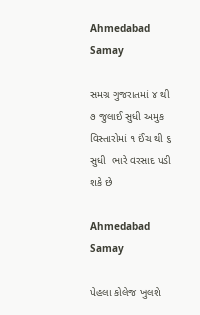Ahmedabad Samay

સમગ્ર ગુજરાતમાં ૪ થી ૭ જુલાઈ સુધી અમુક વિસ્‍તારોમાં ૧ ઈંચ થી ૬ સુધી  ભારે વરસાદ પડી શકે છે

Ahmedabad Samay

પેહલા કોલેજ ખુલશે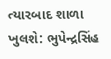ત્યારબાદ શાળા ખુલશે: ભુપેન્દ્રસિંહ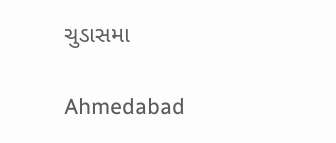ચુડાસમા

Ahmedabad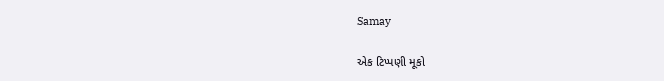Samay

એક ટિપ્પણી મૂકો